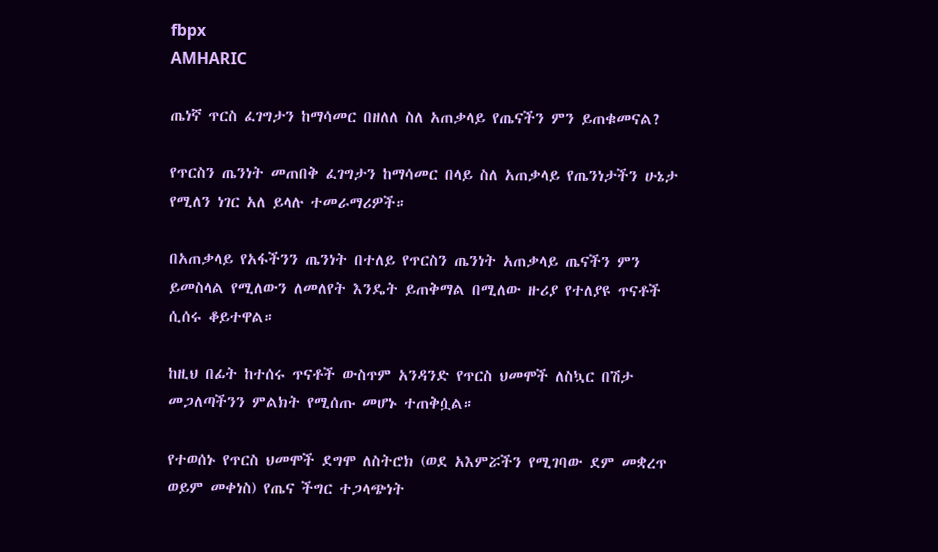fbpx
AMHARIC

ጤነኛ ጥርስ ፈገግታን ከማሳመር በዘለለ ስለ አጠቃላይ የጤናችን ምን ይጠቁመናል?

የጥርስን ጤንነት መጠበቅ ፈገግታን ከማሳመር በላይ ስለ አጠቃላይ የጤንነታችን ሁኔታ የሚለን ነገር አለ ይላሉ ተመራማሪዎች።

በአጠቃላይ የአፋችንን ጤንነት በተለይ የጥርስን ጤንነት አጠቃላይ ጤናችን ምን ይመስላል የሚለውን ለመለየት እንዴት ይጠቅማል በሚለው ዙሪያ የተለያዩ ጥናቶች ሲሰሩ ቆይተዋል።

ከዚህ በፊት ከተሰሩ ጥናቶች ውስጥም አንዳንድ የጥርስ ህመሞች ለስኳር በሽታ መጋለጣችንን ምልክት የሚሰጡ መሆኑ ተጠቅሷል።

የተወሰኑ የጥርስ ህመሞች ደግሞ ለስትሮክ (ወደ አእምሯችን የሚገባው ደም መቋረጥ ወይም መቀነስ) የጤና ችግር ተጋላጭነት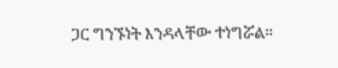ጋር ግንኙነት እንዳላቸው ተነግሯል።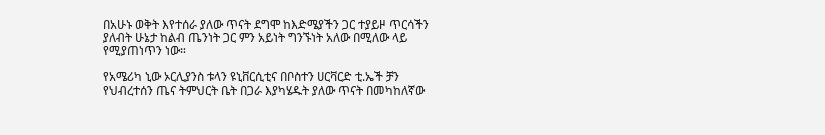በአሁኑ ወቅት እየተሰራ ያለው ጥናት ደግሞ ከእድሜያችን ጋር ተያይዞ ጥርሳችን ያለብት ሁኔታ ከልብ ጤንነት ጋር ምን አይነት ግንኙነት አለው በሚለው ላይ የሚያጠነጥን ነው።

የአሜሪካ ኒው ኦርሊያንስ ቱላን ዩኒቨርሲቲና በቦስተን ሀርቫርድ ቲ.ኤች ቻን የህብረተሰን ጤና ትምህርት ቤት በጋራ እያካሄዱት ያለው ጥናት በመካከለኛው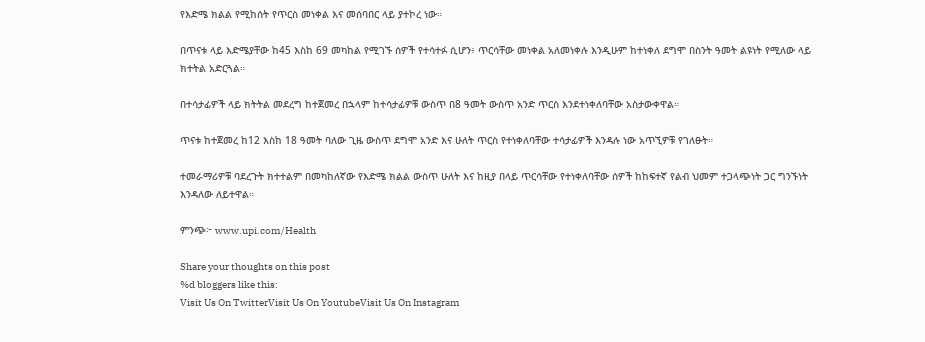የእድሜ ክልል የሚከሰት የጥርስ መነቀል እና መሰባበር ላይ ያተኮረ ነው።

በጥናቱ ላይ እድሜያቸው ከ45 እስከ 69 መካከል የሚገኙ ሰዎች የተሳተፉ ሲሆን፥ ጥርሳቸው መነቀል አለመነቀሉ እንዲሁም ከተነቀለ ደግሞ በስንት ዓመት ልዩነት የሚለው ላይ ክተትል አድርጓል።

በተሳታፊዎች ላይ ክትትል መደረግ ከተጀመረ በኋላም ከተሳታፊዎቹ ውስጥ በ8 ዓመት ውስጥ አንድ ጥርስ እንደተነቀለባቸው አስታውቀዋል።

ጥናቱ ከተጀመረ ከ12 እስከ 18 ዓመት ባለው ጊዜ ውስጥ ደግሞ አንድ እና ሁለት ጥርስ የተነቀለባቸው ተሳታፊዎች እንዳሉ ነው አጥኚዎቹ የገለፁት።

ተመራማሪዎቹ ባደረጉት ክተተልም በመካከለኛው የእድሜ ክልል ውስጥ ሁለት እና ከዚያ በላይ ጥርሳቸው የተነቀለባቸው ሰዎች ከከፍተኛ የልብ ህመም ተጋላጭነት ጋር ግንኙነት እንዳለው ለይተዋል።

ምንጭ፦ www.upi.com/Health

Share your thoughts on this post
%d bloggers like this:
Visit Us On TwitterVisit Us On YoutubeVisit Us On Instagram